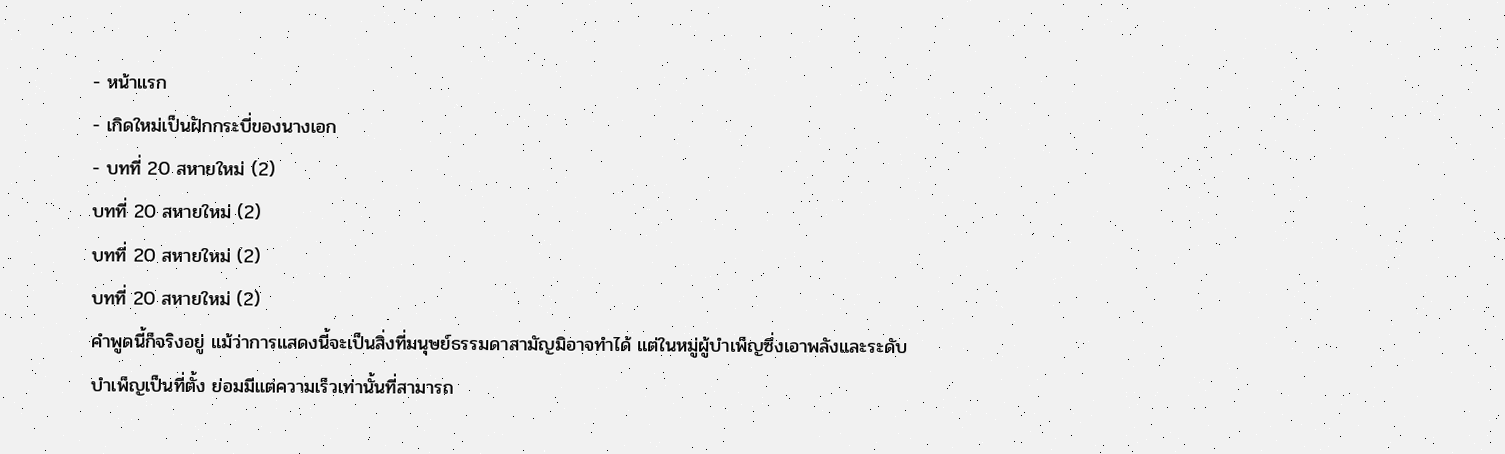- หน้าแรก
- เกิดใหม่เป็นฝักกระบี่ของนางเอก
- บทที่ 20 สหายใหม่ (2)
บทที่ 20 สหายใหม่ (2)
บทที่ 20 สหายใหม่ (2)
บทที่ 20 สหายใหม่ (2)
คำพูดนี้ก็จริงอยู่ แม้ว่าการแสดงนี้จะเป็นสิ่งที่มนุษย์ธรรมดาสามัญมิอาจทำได้ แต่ในหมู่ผู้บำเพ็ญซึ่งเอาพลังและระดับบำเพ็ญเป็นที่ตั้ง ย่อมมีแต่ความเร็วเท่านั้นที่สามารถ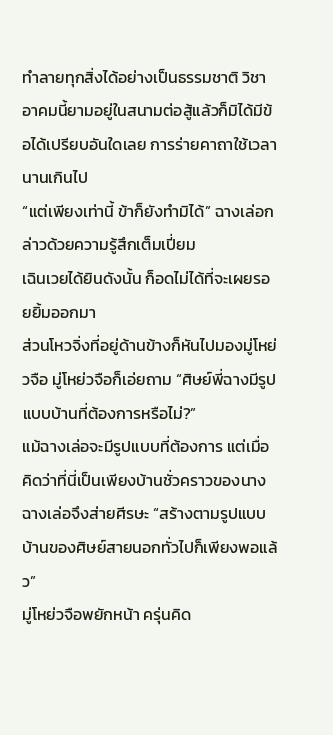ทำลายทุกสิ่งได้อย่างเป็นธรรมชาติ วิชาอาคมนี้ยามอยู่ในสนามต่อสู้แล้วก็มิได้มีข้อได้เปรียบอันใดเลย การร่ายคาถาใช้เวลานานเกินไป
“แต่เพียงเท่านี้ ข้าก็ยังทำมิได้” ฉางเล่อกล่าวด้วยความรู้สึกเต็มเปี่ยม
เฉินเวยได้ยินดังนั้น ก็อดไม่ได้ที่จะเผยรอยยิ้มออกมา
ส่วนโหวจิ่งที่อยู่ด้านข้างก็หันไปมองมู่โหย่วจือ มู่โหย่วจือก็เอ่ยถาม “ศิษย์พี่ฉางมีรูปแบบบ้านที่ต้องการหรือไม่?”
แม้ฉางเล่อจะมีรูปแบบที่ต้องการ แต่เมื่อคิดว่าที่นี่เป็นเพียงบ้านชั่วคราวของนาง ฉางเล่อจึงส่ายศีรษะ “สร้างตามรูปแบบบ้านของศิษย์สายนอกทั่วไปก็เพียงพอแล้ว”
มู่โหย่วจือพยักหน้า ครุ่นคิด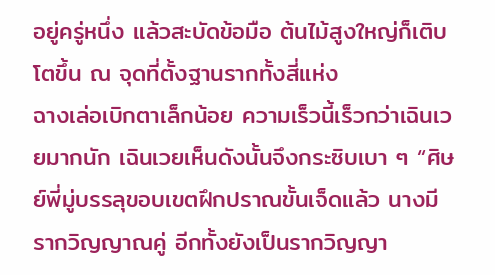อยู่ครู่หนึ่ง แล้วสะบัดข้อมือ ต้นไม้สูงใหญ่ก็เติบโตขึ้น ณ จุดที่ตั้งฐานรากทั้งสี่แห่ง
ฉางเล่อเบิกตาเล็กน้อย ความเร็วนี้เร็วกว่าเฉินเวยมากนัก เฉินเวยเห็นดังนั้นจึงกระซิบเบา ๆ “ศิษย์พี่มู่บรรลุขอบเขตฝึกปราณขั้นเจ็ดแล้ว นางมีรากวิญญาณคู่ อีกทั้งยังเป็นรากวิญญา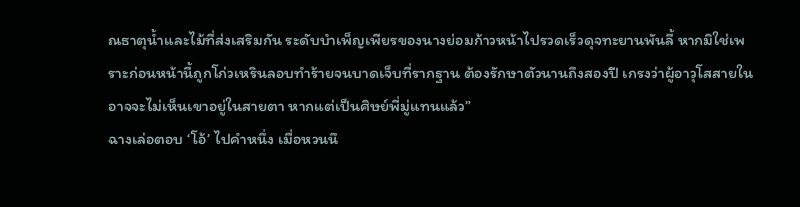ณธาตุน้ำและไม้ที่ส่งเสริมกัน ระดับบำเพ็ญเพียรของนางย่อมก้าวหน้าไปรวดเร็วดุจทะยานพันลี้ หากมิใช่เพราะก่อนหน้านี้ถูกโก่วเหรินลอบทำร้ายจนบาดเจ็บที่รากฐาน ต้องรักษาตัวนานถึงสองปี เกรงว่าผู้อาวุโสสายในอาจจะไม่เห็นเขาอยู่ในสายตา หากแต่เป็นศิษย์พี่มู่แทนแล้ว”
ฉางเล่อตอบ ‘โอ้’ ไปคำหนึ่ง เมื่อหวนนึ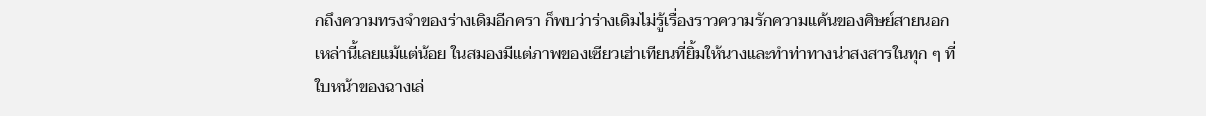กถึงความทรงจำของร่างเดิมอีกครา ก็พบว่าร่างเดิมไม่รู้เรื่องราวความรักความแค้นของศิษย์สายนอกเหล่านี้เลยแม้แต่น้อย ในสมองมีแต่ภาพของเซียวเฮ่าเทียนที่ยิ้มให้นางและทำท่าทางน่าสงสารในทุก ๆ ที่
ใบหน้าของฉางเล่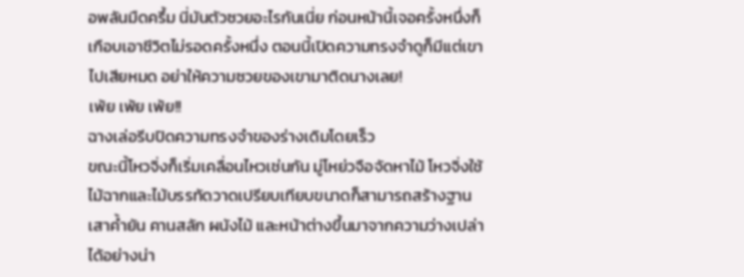อพลันมืดครึ้ม นี่มันตัวซวยอะไรกันเนี่ย ก่อนหน้านี้เจอครั้งหนึ่งก็เกือบเอาชีวิตไม่รอดครั้งหนึ่ง ตอนนี้เปิดความทรงจำดูก็มีแต่เขาไปเสียหมด อย่าให้ความซวยของเขามาติดนางเลย!
เพ้ย เพ้ย เพ้ย!!
ฉางเล่อรีบปิดความทรงจำของร่างเดิมโดยเร็ว
ขณะนี้โหวจิ่งก็เริ่มเคลื่อนไหวเช่นกัน มู่โหย่วจือจัดหาไม้ โหวจิ่งใช้ไม้ฉากและไม้บรรทัดวาดเปรียบเทียบขนาดก็สามารถสร้างฐานเสาค้ำยัน คานสลัก ผนังไม้ และหน้าต่างขึ้นมาจากความว่างเปล่าได้อย่างน่า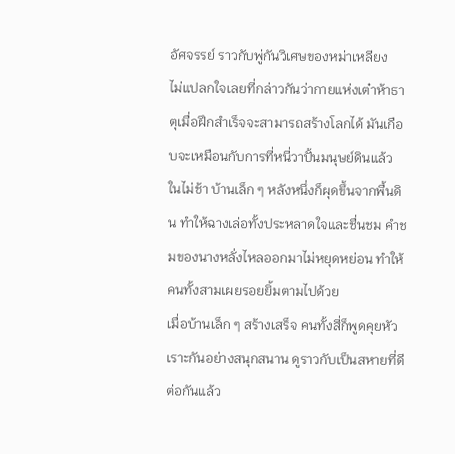อัศจรรย์ ราวกับพู่กันวิเศษของหม่าเหลียง
ไม่แปลกใจเลยที่กล่าวกันว่ากายแห่งเต๋าห้าธาตุเมื่อฝึกสำเร็จจะสามารถสร้างโลกได้ มันเกือบจะเหมือนกับการที่หนี่วาปั้นมนุษย์ดินแล้ว
ในไม่ช้า บ้านเล็ก ๆ หลังหนึ่งก็ผุดขึ้นจากพื้นดิน ทำให้ฉางเล่อทั้งประหลาดใจและชื่นชม คำชมของนางหลั่งไหลออกมาไม่หยุดหย่อน ทำให้คนทั้งสามเผยรอยยิ้มตามไปด้วย
เมื่อบ้านเล็ก ๆ สร้างเสร็จ คนทั้งสี่ก็พูดคุยหัวเราะกันอย่างสนุกสนาน ดูราวกับเป็นสหายที่ดีต่อกันแล้ว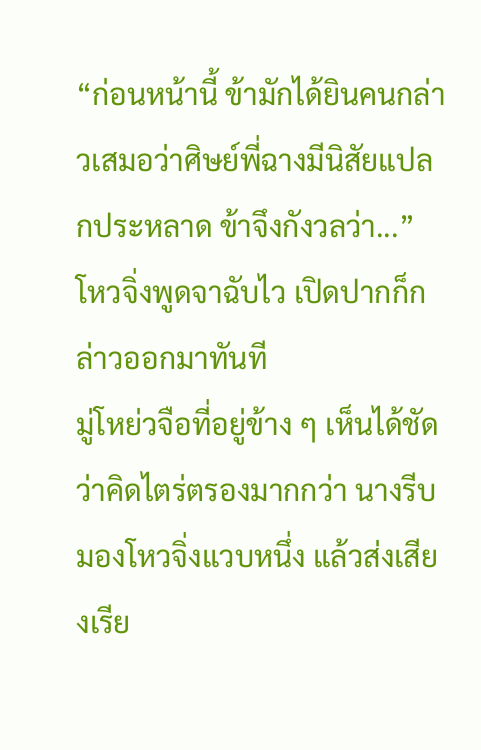“ก่อนหน้านี้ ข้ามักได้ยินคนกล่าวเสมอว่าศิษย์พี่ฉางมีนิสัยแปลกประหลาด ข้าจึงกังวลว่า...” โหวจิ่งพูดจาฉับไว เปิดปากก็กล่าวออกมาทันที
มู่โหย่วจือที่อยู่ข้าง ๆ เห็นได้ชัดว่าคิดไตร่ตรองมากกว่า นางรีบมองโหวจิ่งแวบหนึ่ง แล้วส่งเสียงเรีย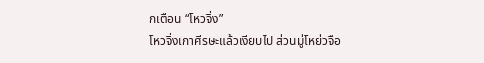กเตือน “โหวจิ่ง”
โหวจิ่งเกาศีรษะแล้วเงียบไป ส่วนมู่โหย่วจือ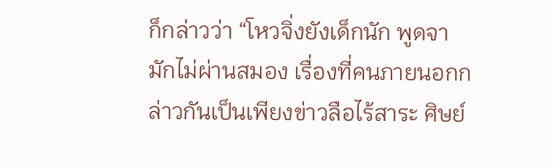ก็กล่าวว่า “โหวจิ่งยังเด็กนัก พูดจามักไม่ผ่านสมอง เรื่องที่คนภายนอกกล่าวกันเป็นเพียงข่าวลือไร้สาระ ศิษย์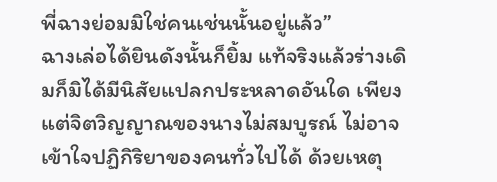พี่ฉางย่อมมิใช่คนเช่นนั้นอยู่แล้ว”
ฉางเล่อได้ยินดังนั้นก็ยิ้ม แท้จริงแล้วร่างเดิมก็มิได้มีนิสัยแปลกประหลาดอันใด เพียงแต่จิตวิญญาณของนางไม่สมบูรณ์ ไม่อาจเข้าใจปฏิกิริยาของคนทั่วไปได้ ด้วยเหตุ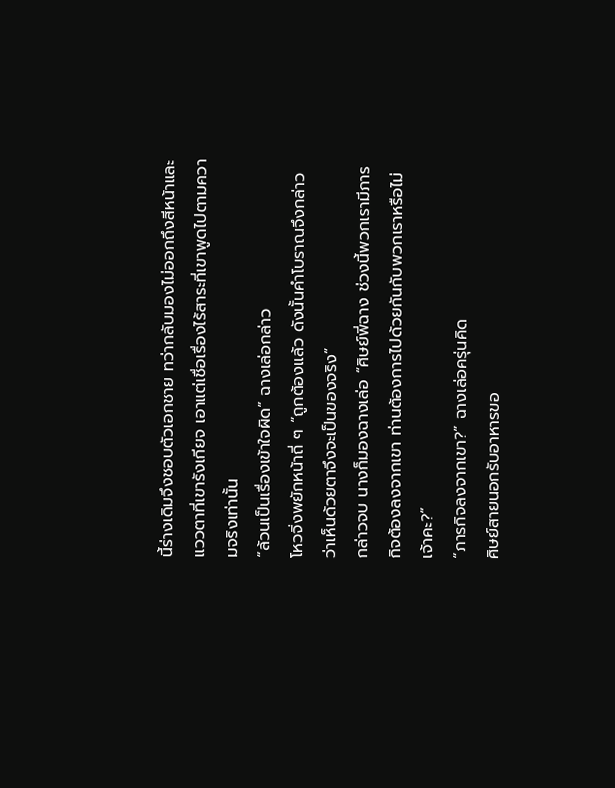นี้ร่างเดิมจึงชอบตัวเอกชาย ทว่ากลับมองไม่ออกถึงสีหน้าและแววตาที่เขารังเกียจ เอาแต่เชื่อเรื่องไร้สาระที่เขาพูดไปตามความจริงเท่านั้น
“ล้วนเป็นเรื่องเข้าใจผิด” ฉางเล่อกล่าว
โหวจิ่งพยักหน้าถี่ ๆ “ถูกต้องแล้ว ดังนั้นคำโบราณจึงกล่าวว่าเห็นด้วยตาจึงจะเป็นของจริง”
กล่าวจบ นางก็มองฉางเล่อ “ศิษย์พี่ฉาง ช่วงนี้พวกเรามีภารกิจต้องลงจากเขา ท่านต้องการไปด้วยกันกับพวกเราหรือไม่เจ้าคะ?”
“ภารกิจลงจากเขา?” ฉางเล่อครุ่นคิด
ศิษย์สายนอกรับอาหารขอ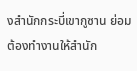งสำนักกระบี่เขากูซาน ย่อมต้องทำงานให้สำนัก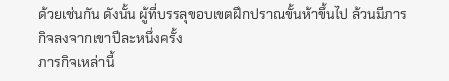ด้วยเช่นกัน ดังนั้น ผู้ที่บรรลุขอบเขตฝึกปราณขั้นห้าขึ้นไป ล้วนมีภารกิจลงจากเขาปีละหนึ่งครั้ง
ภารกิจเหล่านี้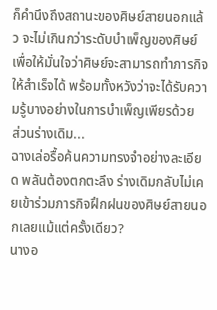ก็คำนึงถึงสถานะของศิษย์สายนอกแล้ว จะไม่เกินกว่าระดับบำเพ็ญของศิษย์ เพื่อให้มั่นใจว่าศิษย์จะสามารถทำภารกิจให้สำเร็จได้ พร้อมทั้งหวังว่าจะได้รับความรู้บางอย่างในการบำเพ็ญเพียรด้วย
ส่วนร่างเดิม...
ฉางเล่อรื้อค้นความทรงจำอย่างละเอียด พลันต้องตกตะลึง ร่างเดิมกลับไม่เคยเข้าร่วมภารกิจฝึกฝนของศิษย์สายนอกเลยแม้แต่ครั้งเดียว?
นางอ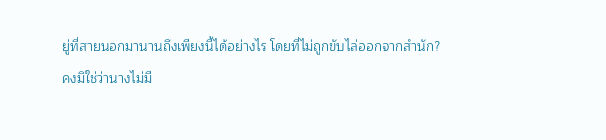ยู่ที่สายนอกมานานถึงเพียงนี้ได้อย่างไร โดยที่ไม่ถูกขับไล่ออกจากสำนัก?
คงมิใช่ว่านางไม่มี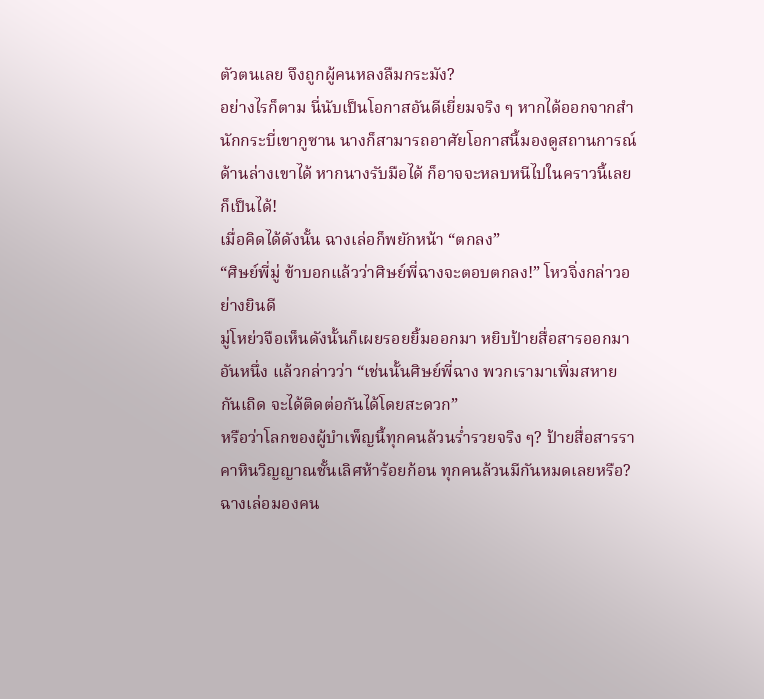ตัวตนเลย จึงถูกผู้คนหลงลืมกระมัง?
อย่างไรก็ตาม นี่นับเป็นโอกาสอันดีเยี่ยมจริง ๆ หากได้ออกจากสำนักกระบี่เขากูซาน นางก็สามารถอาศัยโอกาสนี้มองดูสถานการณ์ด้านล่างเขาได้ หากนางรับมือได้ ก็อาจจะหลบหนีไปในคราวนี้เลยก็เป็นได้!
เมื่อคิดได้ดังนั้น ฉางเล่อก็พยักหน้า “ตกลง”
“ศิษย์พี่มู่ ข้าบอกแล้วว่าศิษย์พี่ฉางจะตอบตกลง!” โหวจิ่งกล่าวอย่างยินดี
มู่โหย่วจือเห็นดังนั้นก็เผยรอยยิ้มออกมา หยิบป้ายสื่อสารออกมาอันหนึ่ง แล้วกล่าวว่า “เช่นนั้นศิษย์พี่ฉาง พวกเรามาเพิ่มสหายกันเถิด จะได้ติดต่อกันได้โดยสะดวก”
หรือว่าโลกของผู้บำเพ็ญนี้ทุกคนล้วนร่ำรวยจริง ๆ? ป้ายสื่อสารราคาหินวิญญาณชั้นเลิศห้าร้อยก้อน ทุกคนล้วนมีกันหมดเลยหรือ?
ฉางเล่อมองคน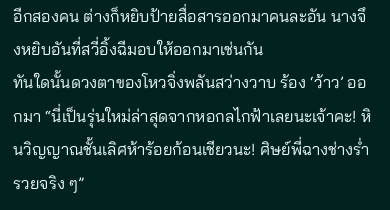อีกสองคน ต่างก็หยิบป้ายสื่อสารออกมาคนละอัน นางจึงหยิบอันที่สวี่อิ้งฉีมอบให้ออกมาเช่นกัน
ทันใดนั้นดวงตาของโหวจิ่งพลันสว่างวาบ ร้อง ‘ว้าว’ ออกมา “นี่เป็นรุ่นใหม่ล่าสุดจากหอกลไกฟ้าเลยนะเจ้าคะ! หินวิญญาณชั้นเลิศห้าร้อยก้อนเชียวนะ! ศิษย์พี่ฉางช่างร่ำรวยจริง ๆ”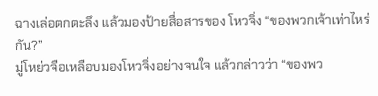ฉางเล่อตกตะลึง แล้วมองป้ายสื่อสารของ โหวจิ่ง “ของพวกเจ้าเท่าไหร่กัน?”
มู่โหย่วจือเหลือบมองโหวจิ่งอย่างจนใจ แล้วกล่าวว่า “ของพว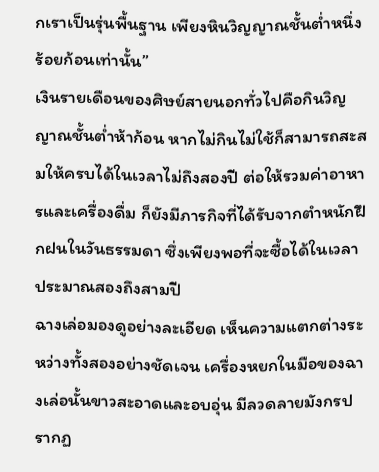กเราเป็นรุ่นพื้นฐาน เพียงหินวิญญาณชั้นต่ำหนึ่งร้อยก้อนเท่านั้น”
เงินรายเดือนของศิษย์สายนอกทั่วไปคือกินวิญญาณชั้นต่ำห้าก้อน หากไม่กินไม่ใช้ก็สามารถสะสมให้ครบได้ในเวลาไม่ถึงสองปี ต่อให้รวมค่าอาหารและเครื่องดื่ม ก็ยังมีภารกิจที่ได้รับจากตำหนักฝึกฝนในวันธรรมดา ซึ่งเพียงพอที่จะซื้อได้ในเวลาประมาณสองถึงสามปี
ฉางเล่อมองดูอย่างละเอียด เห็นความแตกต่างระหว่างทั้งสองอย่างชัดเจน เครื่องหยกในมือของฉางเล่อนั้นขาวสะอาดและอบอุ่น มีลวดลายมังกรปรากฏ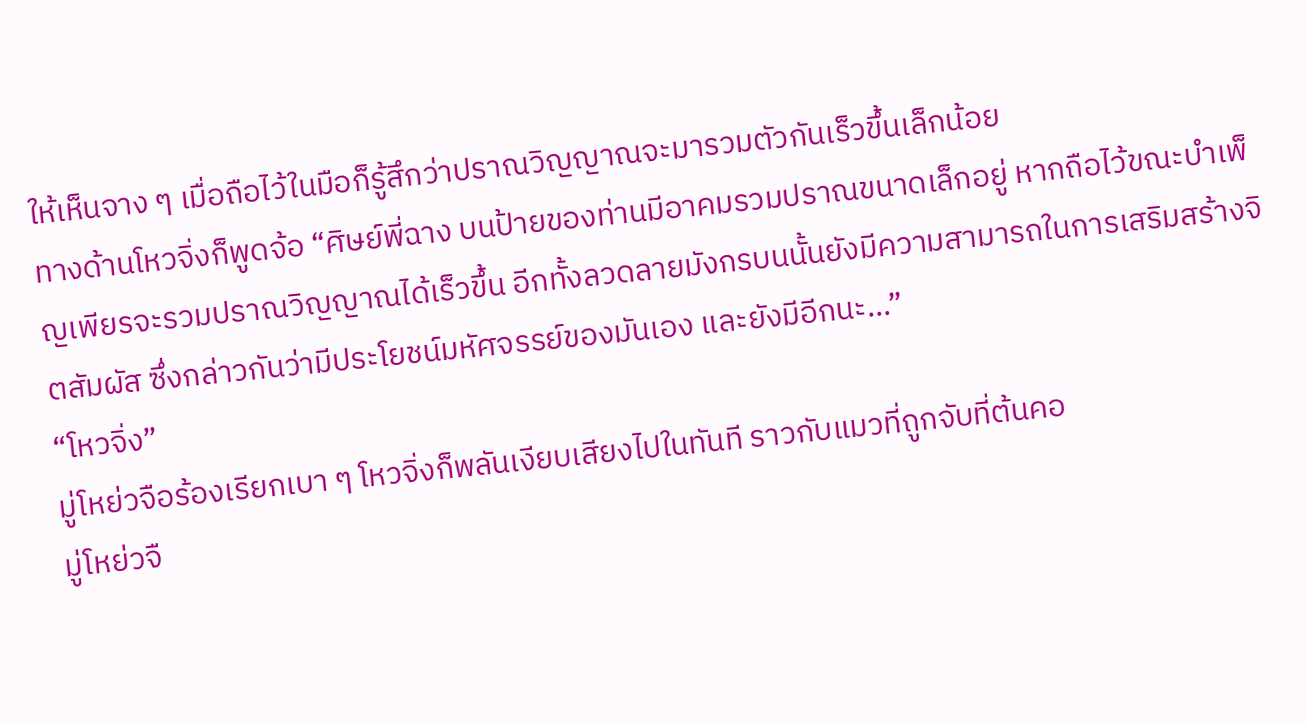ให้เห็นจาง ๆ เมื่อถือไว้ในมือก็รู้สึกว่าปราณวิญญาณจะมารวมตัวกันเร็วขึ้นเล็กน้อย
ทางด้านโหวจิ่งก็พูดจ้อ “ศิษย์พี่ฉาง บนป้ายของท่านมีอาคมรวมปราณขนาดเล็กอยู่ หากถือไว้ขณะบำเพ็ญเพียรจะรวมปราณวิญญาณได้เร็วขึ้น อีกทั้งลวดลายมังกรบนนั้นยังมีความสามารถในการเสริมสร้างจิตสัมผัส ซึ่งกล่าวกันว่ามีประโยชน์มหัศจรรย์ของมันเอง และยังมีอีกนะ...”
“โหวจิ่ง”
มู่โหย่วจือร้องเรียกเบา ๆ โหวจิ่งก็พลันเงียบเสียงไปในทันที ราวกับแมวที่ถูกจับที่ต้นคอ
มู่โหย่วจื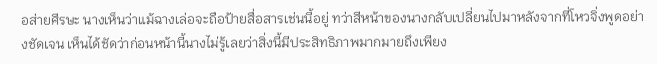อส่ายศีรษะ นางเห็นว่าแม้ฉางเล่อจะถือป้ายสื่อสารเช่นนี้อยู่ ทว่าสีหน้าของนางกลับเปลี่ยนไปมาหลังจากที่โหวจิ่งพูดอย่างชัดเจน เห็นได้ชัดว่าก่อนหน้านี้นางไม่รู้เลยว่าสิ่งนี้มีประสิทธิภาพมากมายถึงเพียง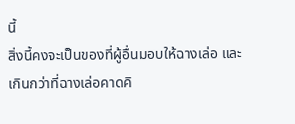นี้
สิ่งนี้คงจะเป็นของที่ผู้อื่นมอบให้ฉางเล่อ และเกินกว่าที่ฉางเล่อคาดคิ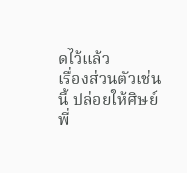ดไว้แล้ว
เรื่องส่วนตัวเช่นนี้ ปล่อยให้ศิษย์พี่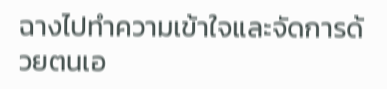ฉางไปทำความเข้าใจและจัดการด้วยตนเอ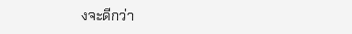งจะดีกว่า